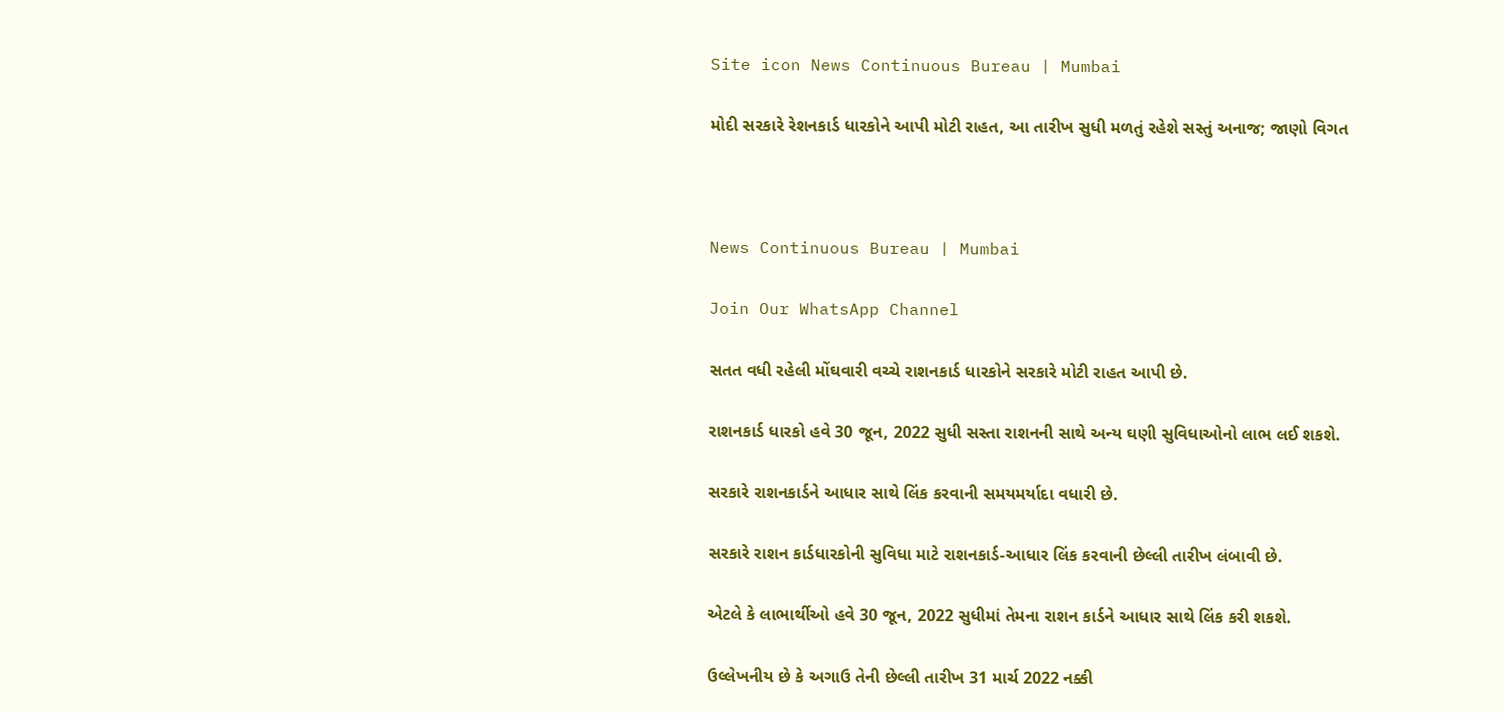Site icon News Continuous Bureau | Mumbai

મોદી સરકારે રેશનકાર્ડ ધારકોને આપી મોટી રાહત, આ તારીખ સુધી મળતું રહેશે સસ્તું અનાજ; જાણો વિગત



News Continuous Bureau | Mumbai

Join Our WhatsApp Channel

સતત વધી રહેલી મોંઘવારી વચ્ચે રાશનકાર્ડ ધારકોને સરકારે મોટી રાહત આપી છે.

રાશનકાર્ડ ધારકો હવે 30 જૂન, 2022 સુધી સસ્તા રાશનની સાથે અન્ય ઘણી સુવિધાઓનો લાભ લઈ શકશે.

સરકારે રાશનકાર્ડને આધાર સાથે લિંક કરવાની સમયમર્યાદા વધારી છે.

સરકારે રાશન કાર્ડધારકોની સુવિધા માટે રાશનકાર્ડ-આધાર લિંક કરવાની છેલ્લી તારીખ લંબાવી છે.

એટલે કે લાભાર્થીઓ હવે 30 જૂન, 2022 સુધીમાં તેમના રાશન કાર્ડને આધાર સાથે લિંક કરી શકશે.

ઉલ્લેખનીય છે કે અગાઉ તેની છેલ્લી તારીખ 31 માર્ચ 2022 નક્કી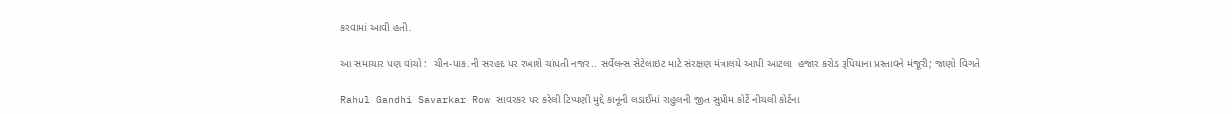કરવામાં આવી હતી.

આ સમાચાર પણ વાંચો :  ચીન-પાક.ની સરહદ પર રખાશે ચાંપતી નજર.. સર્વેલન્સ સેટેલાઇટ માટે સંરક્ષણ મંત્રાલયે આપી આટલા  હજાર કરોડ રૂપિયાના પ્રસ્તાવને મંજૂરી; જાણો વિગતે

Rahul Gandhi Savarkar Row સાવરકર પર કરેલી ટિપ્પણી મુદ્દે કાનૂની લડાઈમાં રાહુલની જીત સુપ્રીમ કોર્ટે નીચલી કોર્ટના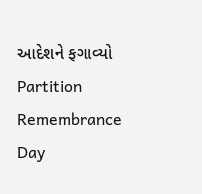આદેશને ફગાવ્યો
Partition Remembrance Day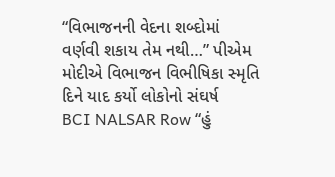“વિભાજનની વેદના શબ્દોમાં વર્ણવી શકાય તેમ નથી…” પીએમ મોદીએ વિભાજન વિભીષિકા સ્મૃતિ દિને યાદ કર્યો લોકોનો સંઘર્ષ
BCI NALSAR Row “હું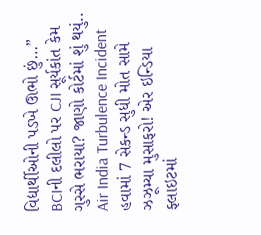વિદ્યાર્થીઓની પડખે ઊભો છું…” BCIની દલીલો પર CJI સૂર્યકાંત કેમ ગુસ્સે ભરાયા? જાણો કોર્ટમાં શું થયું..
Air India Turbulence Incident હવામાં 7 સેકન્ડ સુધી મોત સામે ઝઝૂમ્યા મુસાફરો! એર ઇન્ડિયા ફ્લાઇટમાં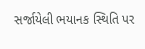સર્જાયેલી ભયાનક સ્થિતિ પર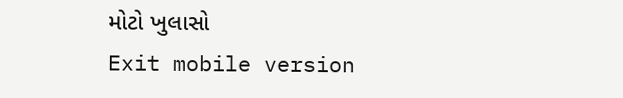મોટો ખુલાસો
Exit mobile version